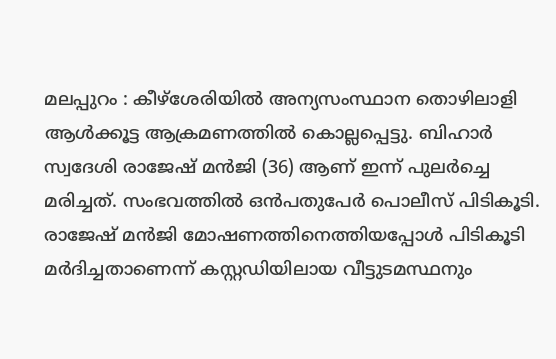മലപ്പുറം : കീഴ്ശേരിയിൽ അന്യസംസ്ഥാന തൊഴിലാളി ആൾക്കൂട്ട ആക്രമണത്തിൽ കൊല്ലപ്പെട്ടു. ബിഹാർ സ്വദേശി രാജേഷ് മൻജി (36) ആണ് ഇന്ന് പുലർച്ചെ മരിച്ചത്. സംഭവത്തിൽ ഒൻപതുപേർ പൊലീസ് പിടികൂടി. രാജേഷ് മൻജി മോഷണത്തിനെത്തിയപ്പോൾ പിടികൂടി മർദിച്ചതാണെന്ന് കസ്റ്റഡിയിലായ വീട്ടുടമസ്ഥനും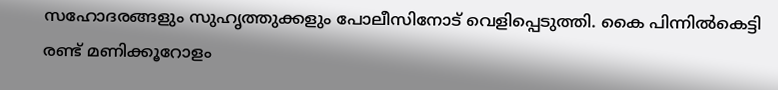സഹോദരങ്ങളും സുഹൃത്തുക്കളും പോലീസിനോട് വെളിപ്പെടുത്തി. കൈ പിന്നിൽകെട്ടി രണ്ട് മണിക്കൂറോളം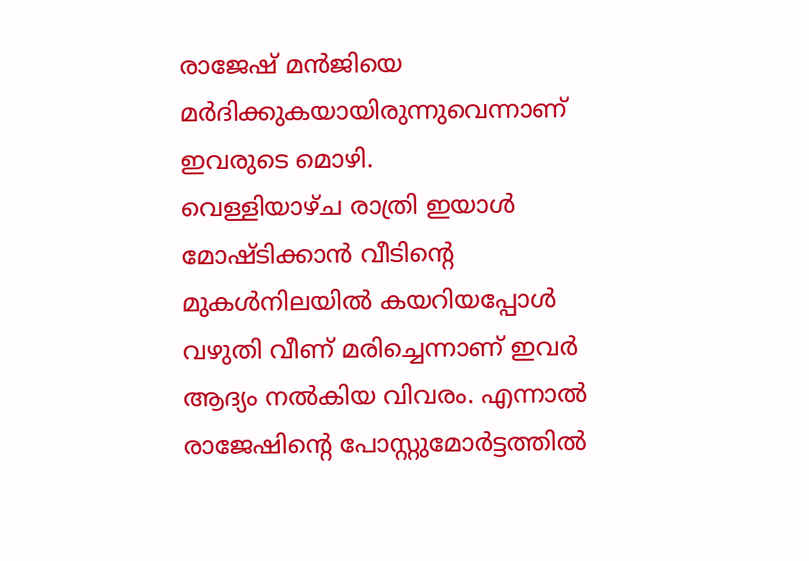രാജേഷ് മൻജിയെ മർദിക്കുകയായിരുന്നുവെന്നാണ് ഇവരുടെ മൊഴി.
വെള്ളിയാഴ്ച രാത്രി ഇയാൾ മോഷ്ടിക്കാൻ വീടിന്റെ മുകൾനിലയിൽ കയറിയപ്പോൾ വഴുതി വീണ് മരിച്ചെന്നാണ് ഇവർ ആദ്യം നൽകിയ വിവരം. എന്നാൽ രാജേഷിന്റെ പോസ്റ്റുമോർട്ടത്തിൽ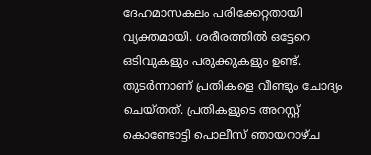ദേഹമാസകലം പരിക്കേറ്റതായി വ്യക്തമായി. ശരീരത്തിൽ ഒട്ടേറെ ഒടിവുകളും പരുക്കുകളും ഉണ്ട്. തുടർന്നാണ് പ്രതികളെ വീണ്ടും ചോദ്യം ചെയ്തത്. പ്രതികളുടെ അറസ്റ്റ് കൊണ്ടോട്ടി പൊലീസ് ഞായറാഴ്ച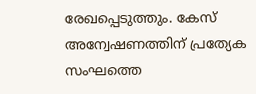രേഖപ്പെടുത്തും. കേസ് അന്വേഷണത്തിന് പ്രത്യേക സംഘത്തെ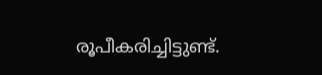രൂപീകരിച്ചിട്ടുണ്ട്.